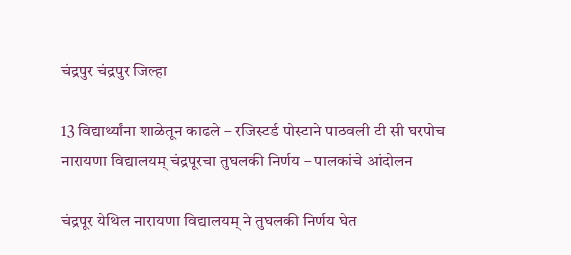चंद्रपुर चंद्रपुर जिल्हा

13 विद्यार्थ्यांना शाळेतून काढले – रजिस्टर्ड पोस्टाने पाठवली टी सी घरपोच नारायणा विद्यालयम् चंद्रपूरचा तुघलकी निर्णय – पालकांचे आंदोलन

चंद्रपूर येथिल नारायणा विद्यालयम् ने तुघलकी निर्णय घेत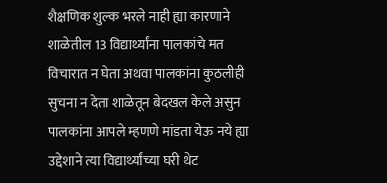शैक्षणिक शुल्क भरले नाही ह्या कारणाने शाळेतील 13 विद्यार्थ्यांना पालकांचे मत विचारात न घेता अथवा पालकांना कुठलीही सुचना न देता शाळेतून बेदखल केले असुन पालकांना आपले म्हणणे मांडता येऊ नये ह्या उद्देशाने त्या विद्यार्थ्यांच्या घरी थेट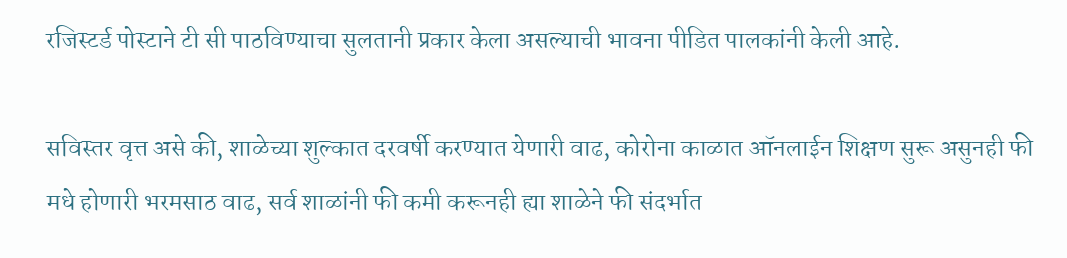रजिस्टर्ड पोस्टाने टी सी पाठविण्याचा सुलतानी प्रकार केला असल्याची भावना पीडित पालकांनी केली आहे.

सविस्तर वृत्त असे की, शाळेच्या शुल्कात दरवर्षी करण्यात येणारी वाढ, कोरोना काळात ऑनलाईन शिक्षण सुरू असुनही फी मधे होणारी भरमसाठ वाढ, सर्व शाळांनी फी कमी करूनही ह्या शाळेने फी संदर्भात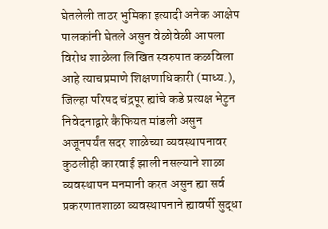घेतलेली ताठर भुमिका इत्यादी अनेक आक्षेप पालकांनी घेतले असुन वेळोवेळी आपला विरोध शाळेला लिखित स्वरुपात कळविला आहे त्याचप्रमाणे शिक्षणाधिकारी (माध्य.), जिल्हा परिषद चंद्रपूर ह्यांचे कडे प्रत्यक्ष भेटुन निवेदनाद्वारे कैफियत मांडली असुन अजूनपर्यंत सदर शाळेच्या व्यवस्थापनावर कुठलीही कारवाई झाली नसल्याने शाळा व्यवस्थापन मनमानी करत असुन ह्या सर्व प्रकरणातशाळा व्यवस्थापनाने ह्यावर्षी सुद्धा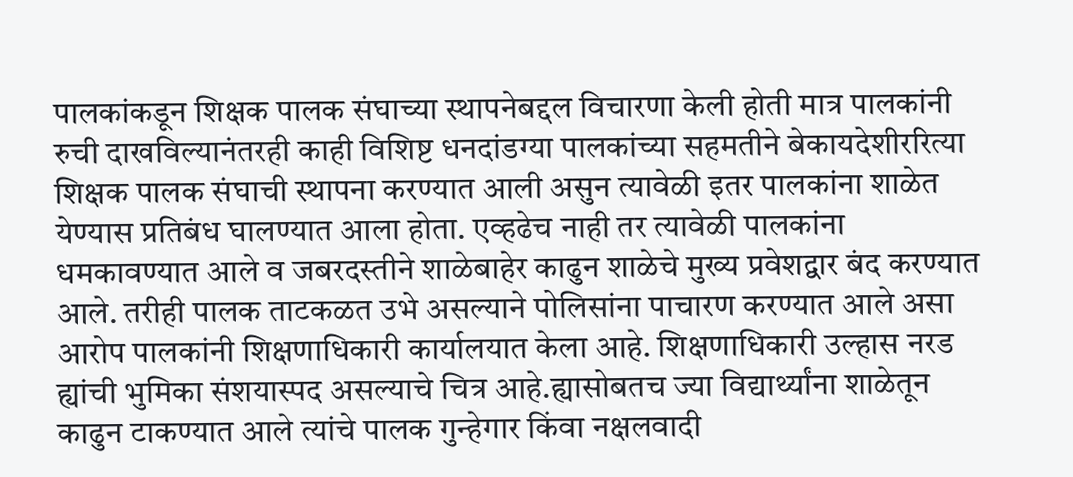पालकांकडून शिक्षक पालक संघाच्या स्थापनेबद्दल विचारणा केली होती मात्र पालकांनी रुची दाखविल्यानंतरही काही विशिष्ट धनदांडग्या पालकांच्या सहमतीने बेकायदेशीररित्या शिक्षक पालक संघाची स्थापना करण्यात आली असुन त्यावेळी इतर पालकांना शाळेत येण्यास प्रतिबंध घालण्यात आला होता. एव्हढेच नाही तर त्यावेळी पालकांना धमकावण्यात आले व जबरदस्तीने शाळेबाहेर काढुन शाळेचे मुख्य प्रवेशद्वार बंद करण्यात आले. तरीही पालक ताटकळत उभे असल्याने पोलिसांना पाचारण करण्यात आले असा आरोप पालकांनी शिक्षणाधिकारी कार्यालयात केला आहे. शिक्षणाधिकारी उल्हास नरड ह्यांची भुमिका संशयास्पद असल्याचे चित्र आहे.ह्यासोबतच ज्या विद्यार्थ्यांना शाळेतून काढुन टाकण्यात आले त्यांचे पालक गुन्हेगार किंवा नक्षलवादी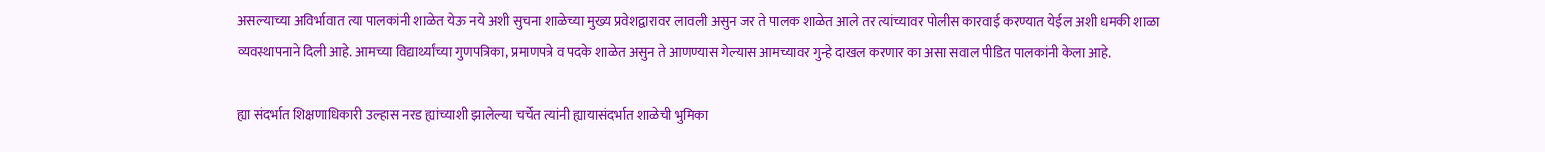असल्याच्या अविर्भावात त्या पालकांनी शाळेत येऊ नये अशी सुचना शाळेच्या मुख्य प्रवेशद्वारावर लावली असुन जर ते पालक शाळेत आले तर त्यांच्यावर पोलीस कारवाई करण्यात येईल अशी धमकी शाळा व्यवस्थापनाने दिली आहे. आमच्या विद्यार्थ्यांच्या गुणपत्रिका, प्रमाणपत्रे व पदके शाळेत असुन ते आणण्यास गेल्यास आमच्यावर गुन्हे दाखल करणार का असा सवाल पीडित पालकांनी केला आहे.

ह्या संदर्भात शिक्षणाधिकारी उल्हास नरड ह्यांच्याशी झालेल्या चर्चेत त्यांनी ह्यायासंदर्भात शाळेची भुमिका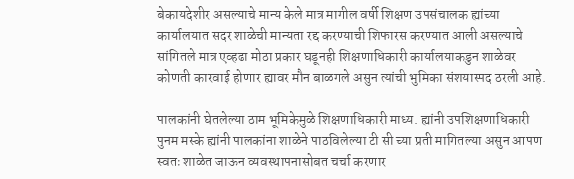बेकायदेशीर असल्याचे मान्य केले मात्र मागील वर्षी शिक्षण उपसंचालक ह्यांच्या कार्यालयात सदर शाळेची मान्यता रद्द करण्याची शिफारस करण्यात आली असल्याचे सांगितले मात्र एव्हढा मोठा प्रकार घडूनही शिक्षणाधिकारी कार्यालयाकडुन शाळेवर कोणती कारवाई होणार ह्यावर मौन बाळगले असुन त्यांची भुमिका संशयास्पद ठरली आहे.

पालकांनी घेतलेल्या ठाम भूमिकेमुळे शिक्षणाधिकारी माध्य. ह्यांनी उपशिक्षणाधिकारी पुनम मस्के ह्यांनी पालकांना शाळेने पाठविलेल्या टी सी च्या प्रती मागितल्या असुन आपण स्वतः शाळेत जाऊन व्यवस्थापनासोबत चर्चा करणार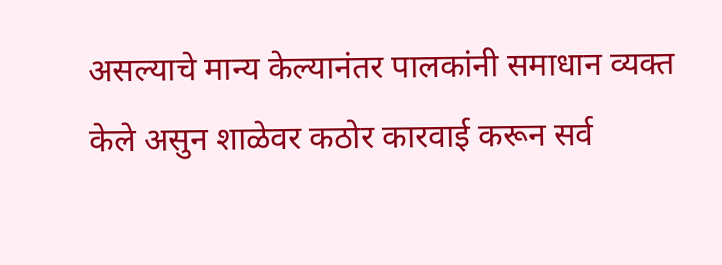असल्याचे मान्य केल्यानंतर पालकांनी समाधान व्यक्त केले असुन शाळेवर कठोर कारवाई करून सर्व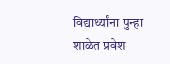विद्यार्थ्यांना पुन्हा शाळेत प्रवेश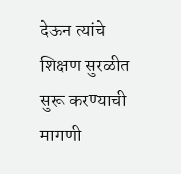देऊन त्यांचे शिक्षण सुरळीत सुरू करण्याची मागणी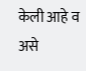केली आहे व असे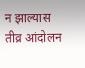न झाल्यास तीव्र आंदोलन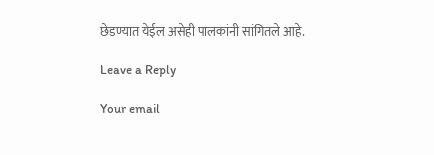छेडण्यात येईल असेही पालकांनी सांगितले आहे.

Leave a Reply

Your email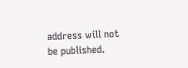address will not be published.